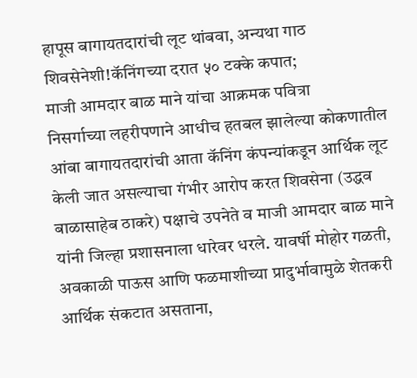हापूस बागायतदारांची लूट थांबवा, अन्यथा गाठ शिवसेनेशी!कॅनिंगच्या दरात ५० टक्के कपात;
माजी आमदार बाळ माने यांचा आक्रमक पवित्रा
निसर्गाच्या लहरीपणाने आधीच हतबल झालेल्या कोकणातील आंबा बागायतदारांची आता कॅनिंग कंपन्यांकडून आर्थिक लूट केली जात असल्याचा गंभीर आरोप करत शिवसेना (उद्धव बाळासाहेब ठाकरे) पक्षाचे उपनेते व माजी आमदार बाळ माने यांनी जिल्हा प्रशासनाला धारेवर धरले. यावर्षी मोहोर गळती, अवकाळी पाऊस आणि फळमाशीच्या प्रादुर्भावामुळे शेतकरी आर्थिक संकटात असताना,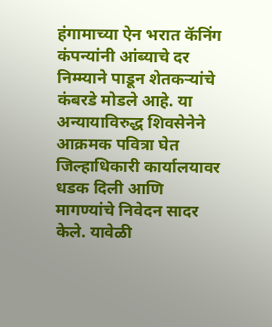हंगामाच्या ऐन भरात कॅनिंग कंपन्यांनी आंब्याचे दर निम्म्याने पाडून शेतकऱ्यांचे कंबरडे मोडले आहे. या अन्यायाविरुद्ध शिवसेनेने आक्रमक पवित्रा घेत जिल्हाधिकारी कार्यालयावर धडक दिली आणि मागण्यांचे निवेदन सादर केले. यावेळी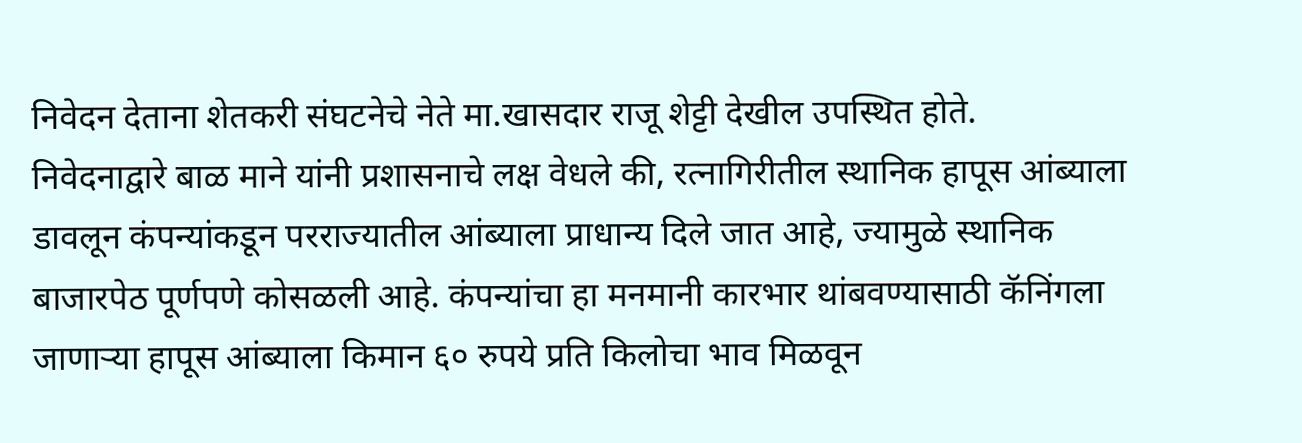निवेदन देताना शेतकरी संघटनेचे नेते मा.खासदार राजू शेट्टी देखील उपस्थित होते.
निवेदनाद्वारे बाळ माने यांनी प्रशासनाचे लक्ष वेधले की, रत्नागिरीतील स्थानिक हापूस आंब्याला डावलून कंपन्यांकडून परराज्यातील आंब्याला प्राधान्य दिले जात आहे, ज्यामुळे स्थानिक बाजारपेठ पूर्णपणे कोसळली आहे. कंपन्यांचा हा मनमानी कारभार थांबवण्यासाठी कॅनिंगला जाणाऱ्या हापूस आंब्याला किमान ६० रुपये प्रति किलोचा भाव मिळवून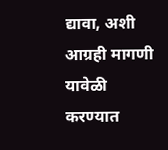द्यावा, अशी आग्रही मागणी यावेळी करण्यात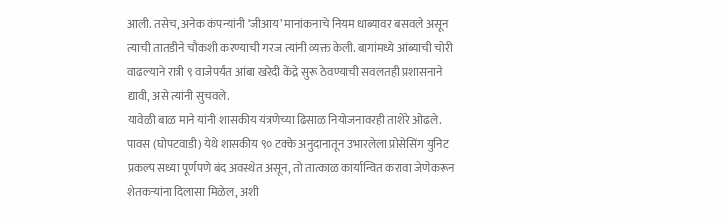आली. तसेच, अनेक कंपन्यांनी ‘जीआय’ मानांकनाचे नियम धाब्यावर बसवले असून त्याची तातडीने चौकशी करण्याची गरज त्यांनी व्यक्त केली. बागांमध्ये आंब्याची चोरी वाढल्याने रात्री ९ वाजेपर्यंत आंबा खरेदी केंद्रे सुरू ठेवण्याची सवलतही प्रशासनाने द्यावी, असे त्यांनी सुचवले.
यावेळी बाळ माने यांनी शासकीय यंत्रणेच्या ढिसाळ नियोजनावरही ताशेरे ओढले. पावस (घोपटवाडी) येथे शासकीय ९० टक्के अनुदानातून उभारलेला प्रोसेसिंग युनिट प्रकल्प सध्या पूर्णपणे बंद अवस्थेत असून, तो तात्काळ कार्यान्वित करावा जेणेकरून शेतकऱ्यांना दिलासा मिळेल, अशी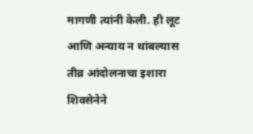मागणी त्यांनी केली. ही लूट आणि अन्याय न थांबल्यास तीव्र आंदोलनाचा इशारा शिवसेनेने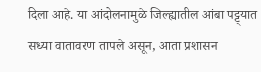दिला आहे. या आंदोलनामुळे जिल्ह्यातील आंबा पट्ट्यात सध्या वातावरण तापले असून, आता प्रशासन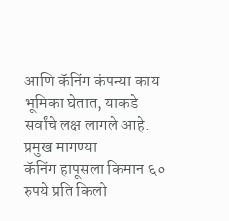आणि कॅनिंग कंपन्या काय भूमिका घेतात, याकडे सर्वांचे लक्ष लागले आहे.
प्रमुख मागण्या
कॅनिंग हापूसला किमान ६० रुपये प्रति किलो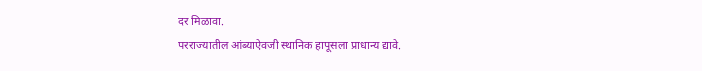दर मिळावा.
परराज्यातील आंब्याऐवजी स्थानिक हापूसला प्राधान्य द्यावे.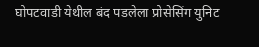घोपटवाडी येथील बंद पडलेला प्रोसेसिंग युनिट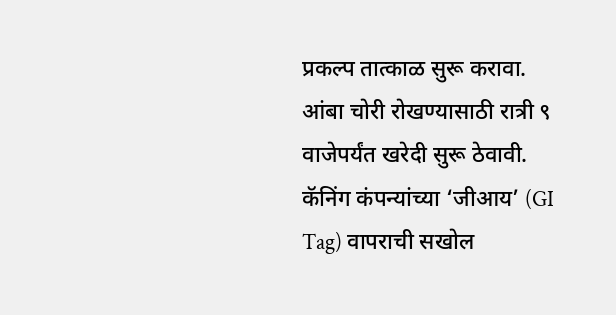प्रकल्प तात्काळ सुरू करावा.
आंबा चोरी रोखण्यासाठी रात्री ९ वाजेपर्यंत खरेदी सुरू ठेवावी.
कॅनिंग कंपन्यांच्या ‘जीआय’ (GI Tag) वापराची सखोल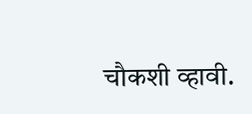चौकशी व्हावी.